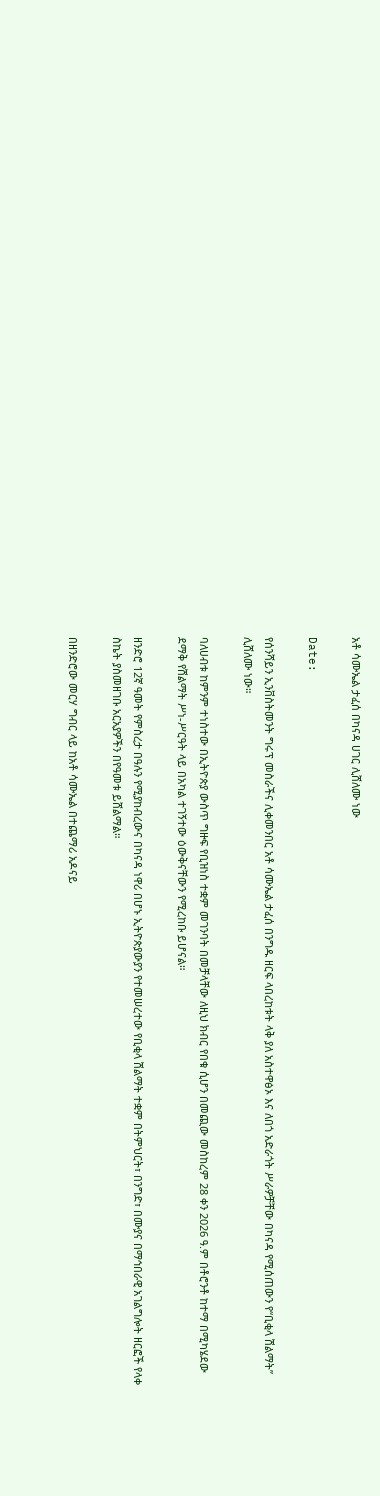አቶ ሳሙኤል ታፈሰ በካናዳ ሀገር ሊሸለሙ ነው

Date:

የሰንሻይን ኢንቨስትመንት ግሩፕ መስራችና ሊቀመንበር አቶ ሳሙኤል ታፈሰ በንግዱ ዘርፍ ላበረከቱት ላቅ ያለ አስተዋፅኦ እና ለበጎ አድራጎት ሥራዎቻቸው በካናዳ የሚሰጠውን የ“ቢቂላ ሽልማት” ሊሸለሙ ነው።

ባለሀብቱ ከምንም ተነስተው በኢትዮጵያ ውስጥ ግዙፍ የቢዝነስ ተቋም መገንባት በመቻላቸው ለዚህ ክብር የበቁ ሲሆን በመጪው መስከረም 28 ቀን 2026 ዓ.ም በቶሮንቶ ከተማ በሚካሄደው ደማቅ የሽልማት ሥነ-ሥርዓት ላይ በአካል ተገኝተው ዕውቅናቸውን የሚረከቡ ይሆናል።

ዘንድሮ 12ኛ ዓመት የምስረታ በዓሉን የሚያከብረውና በካናዳ ነዋሪ በሆኑ ኢትዮጵያውያን የተመሠረተው የቢቂላ ሽልማት ተቋም በትምህርት፣ በንግድ፣ በሙያና በማኅበራዊ አገልግሎት ዘርፎች የላቀ ስኬት ያስመዘገቡ አርአያዎችን በየዓመቱ ይሸልማል።

በዘንድሮው መርሃ ግብር ላይ ከአቶ ሳሙኤል በተጨማሪ አዶናይ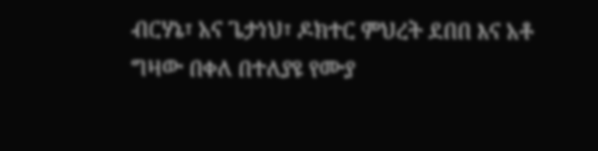ብርሃኔ፣ አና ጌታነህ፣ ዶክተር ምህረት ደበበ እና አቶ ግዛው በቀለ በተለያዩ የሙያ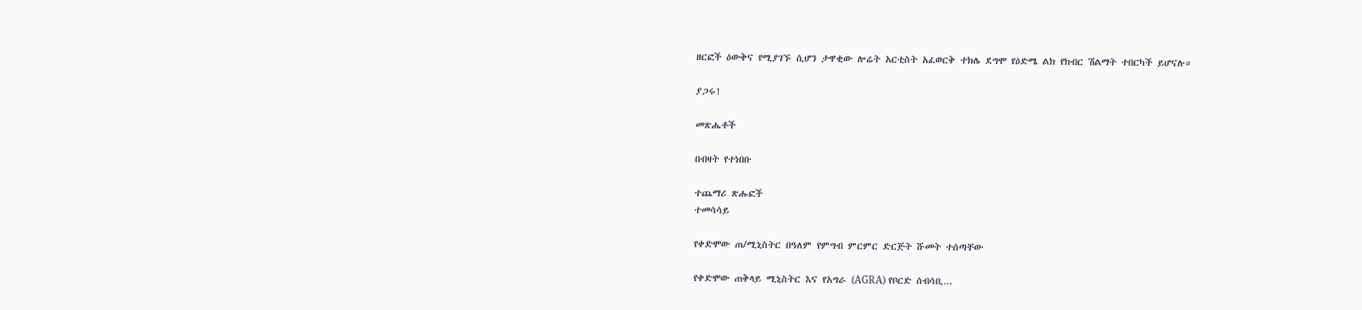ዘርፎች ዕውቅና የሚያገኙ ሲሆን ታዋቂው ሎሬት አርቲስት አፈወርቅ ተክሌ ደግሞ የዕድሜ ልክ የክብር ሽልማት ተበርካች ይሆናሉ።

ያጋሩ!

መጽሔቶች

በብዛት የተነበቡ

ተጨማሪ ጽሑፎች
ተመሳሳይ

የቀድሞው ጠ/ሚኒስትር በዓለም የምግብ ምርምር ድርጅት ሹመት ተሰጣቸው

የቀድሞው ጠቅላይ ሚኒስትር እና የአግራ (AGRA) የቦርድ ሰብሳቢ...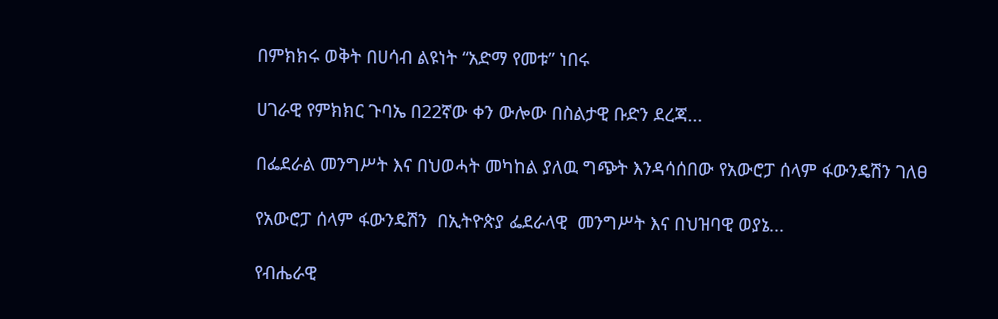በምክክሩ ወቅት በሀሳብ ልዩነት “አድማ የመቱ” ነበሩ

ሀገራዊ የምክክር ጉባኤ በ22ኛው ቀን ውሎው በስልታዊ ቡድን ደረጃ...

በፌደራል መንግሥት እና በህወሓት መካከል ያለዉ ግጭት እንዳሳሰበው የአውሮፓ ሰላም ፋውንዴሽን ገለፀ

የአውሮፓ ሰላም ፋውንዴሽን  በኢትዮጵያ ፌደራላዊ  መንግሥት እና በህዝባዊ ወያኔ...

የብሔራዊ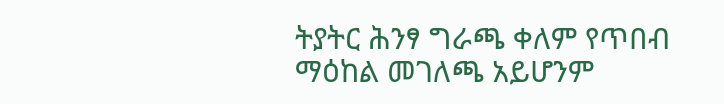ትያትር ሕንፃ ግራጫ ቀለም የጥበብ ማዕከል መገለጫ አይሆንም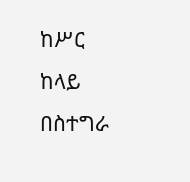ከሥር ከላይ በስተግራ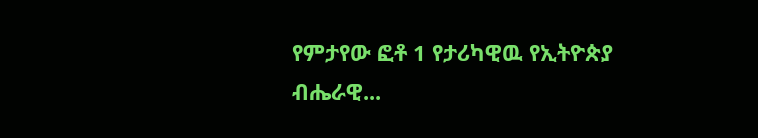የምታየው ፎቶ 1 የታሪካዊዉ የኢትዮጵያ ብሔራዊ...